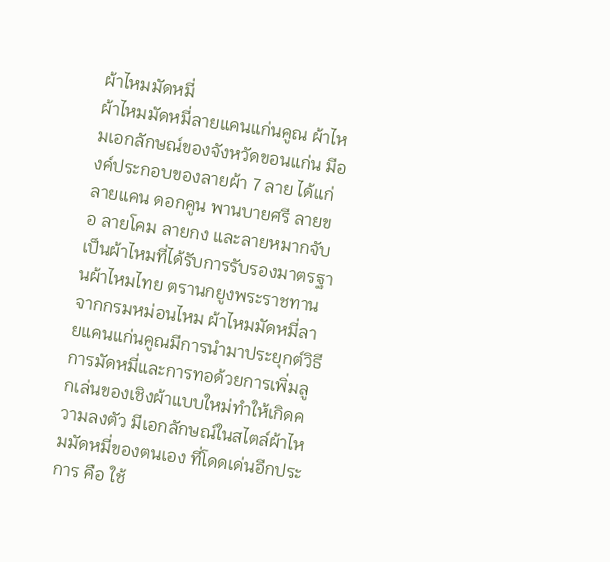ผ้าไหมมัดหมี่
ผ้าไหมมัดหมี่ลายแคนแก่นคูณ ผ้าไหมเอกลักษณ์ของจังหวัดขอนแก่น มีองค์ประกอบของลายผ้า 7 ลาย ได้แก่ ลายแคน ดอกคูน พานบายศรี ลายขอ ลายโคม ลายกง และลายหมากจับ เป็นผ้าไหมที่ได้รับการรับรองมาตรฐานผ้าไหมไทย ตรานกยูงพระราชทานจากกรมหม่อนไหม ผ้าไหมมัดหมี่ลายแคนแก่นคูณมีการนำมาประยุกต์วิธีการมัดหมี่และการทอด้วยการเพิ่มลูกเล่นของเชิงผ้าแบบใหม่ทำให้เกิดความลงตัว มีเอกลักษณ์ในสไตล์ผ้าไหมมัดหมี่ของตนเอง ที่โดดเด่นอีกประการ คือ ใช้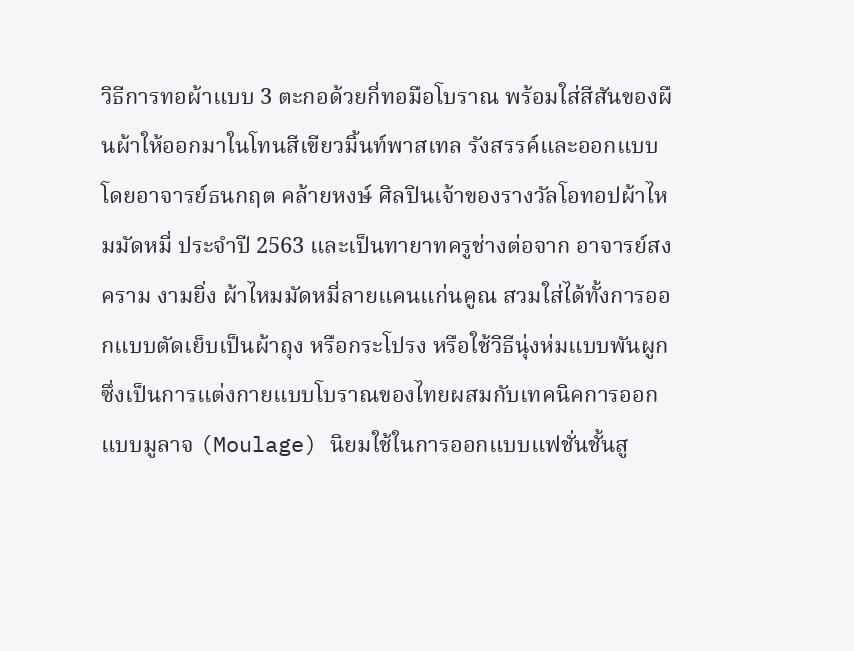วิธีการทอผ้าแบบ 3 ตะกอด้วยกี่ทอมือโบราณ พร้อมใส่สีสันของผืนผ้าให้ออกมาในโทนสีเขียวมิ้นท์พาสเทล รังสรรค์และออกแบบโดยอาจารย์ธนกฤต คล้ายหงษ์ ศิลปินเจ้าของรางวัลโอทอปผ้าไหมมัดหมี่ ประจำปี 2563 และเป็นทายาทครูช่างต่อจาก อาจารย์สงคราม งามยิ่ง ผ้าไหมมัดหมี่ลายแคนแก่นคูณ สวมใส่ได้ทั้งการออกแบบตัดเย็บเป็นผ้าถุง หรือกระโปรง หรือใช้วิธีนุ่งห่มแบบพันผูกซึ่งเป็นการแต่งกายแบบโบราณของไทยผสมกับเทคนิคการออกแบบมูลาจ (Moulage) นิยมใช้ในการออกแบบแฟชั่นชั้นสู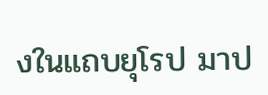งในแถบยุโรป มาป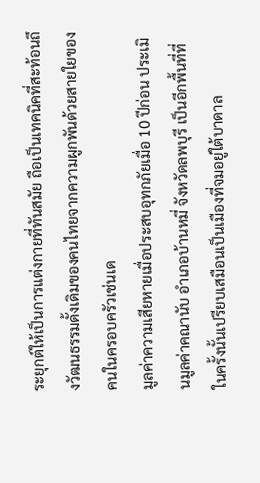ระยุกต์ให้เป็นการแต่งกายที่ทันสมัย ถือเป็นเทคนิคที่สะท้อนถึงวัฒนธรรมดั้งเดิมของคนไทยจากความผูกพันด้วยสายใยของคนในครอบครัวเช่นเด
มูลค่าความเสียหายเมื่อประสบอุทกภัยเมื่อ 10 ปีก่อน ประเมินมูลค่าคณานับ อำเภอบ้านหมี่ จังหวัดลพบุรี เป็นอีกพื้นที่ที่ในครั้งนั้นเปรียบเสมือนเป็นเมืองที่จมอยู่ใต้บาดาล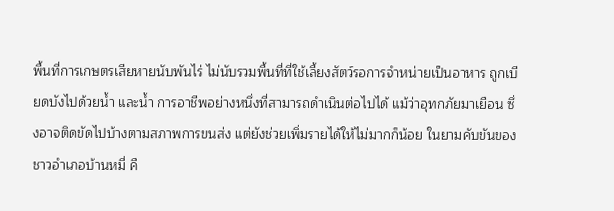พื้นที่การเกษตรเสียหายนับพันไร่ ไม่นับรวมพื้นที่ที่ใช้เลี้ยงสัตว์รอการจำหน่ายเป็นอาหาร ถูกเบียดบังไปด้วยน้ำ และน้ำ การอาชีพอย่างหนึ่งที่สามารถดำเนินต่อไปได้ แม้ว่าอุทกภัยมาเยือน ซึ่งอาจติดขัดไปบ้างตามสภาพการขนส่ง แต่ยังช่วยเพิ่มรายได้ให้ไม่มากก็น้อย ในยามคับขันของชาวอำเภอบ้านหมี่ คื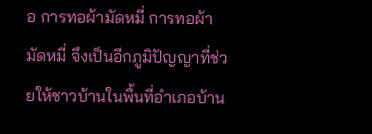อ การทอผ้ามัดหมี่ การทอผ้ามัดหมี่ จึงเป็นอีกภูมิปัญญาที่ช่วยให้ชาวบ้านในพื้นที่อำเภอบ้าน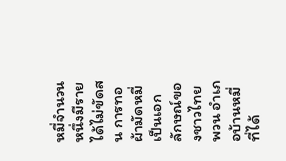หมี่จำนวนหนึ่งมีรายได้ไม่ขัดสน การทอผ้ามัดหมี่ เป็นเอกลักษณ์ของชาวไทยพวน อำเภอบ้านหมี่ ที่ได้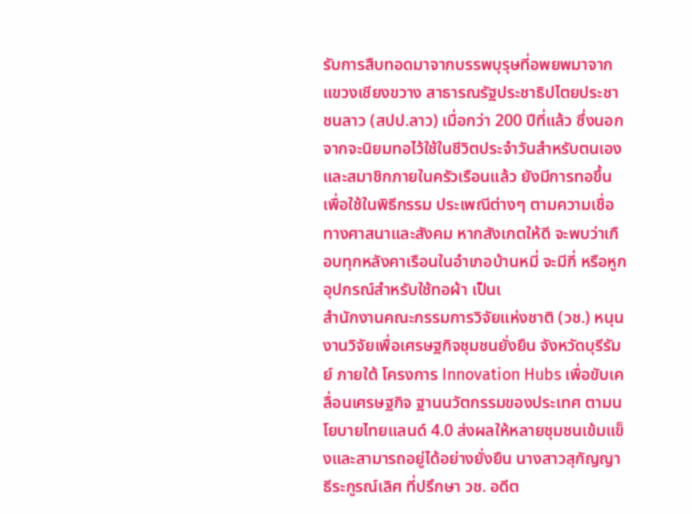รับการสืบทอดมาจากบรรพบุรุษที่อพยพมาจากแขวงเชียงขวาง สาธารณรัฐประชาธิปไตยประชาชนลาว (สปป.ลาว) เมื่อกว่า 200 ปีที่แล้ว ซึ่งนอกจากจะนิยมทอไว้ใช้ในชีวิตประจำวันสำหรับตนเองและสมาชิกภายในครัวเรือนแล้ว ยังมีการทอขึ้น เพื่อใช้ในพิธีกรรม ประเพณีต่างๆ ตามความเชื่อทางศาสนาและสังคม หากสังเกตให้ดี จะพบว่าเกือบทุกหลังคาเรือนในอำเภอบ้านหมี่ จะมีกี่ หรือหูก อุปกรณ์สำหรับใช้ทอผ้า เป็นเ
สำนักงานคณะกรรมการวิจัยแห่งชาติ (วช.) หนุนงานวิจัยเพื่อเศรษฐกิจชุมชนยั่งยืน จังหวัดบุรีรัมย์ ภายใต้ โครงการ Innovation Hubs เพื่อขับเคลื่อนเศรษฐกิจ ฐานนวัตกรรมของประเทศ ตามนโยบายไทยแลนด์ 4.0 ส่งผลให้หลายชุมชนเข้มแข็งและสามารถอยู่ได้อย่างยั่งยืน นางสาวสุกัญญา ธีระกูรณ์เลิศ ที่ปรึกษา วช. อดีต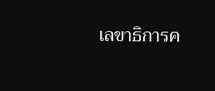เลขาธิการค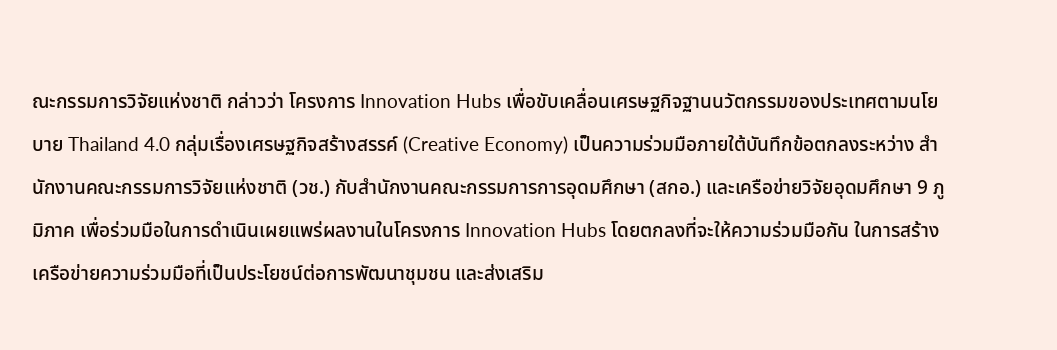ณะกรรมการวิจัยแห่งชาติ กล่าวว่า โครงการ Innovation Hubs เพื่อขับเคลื่อนเศรษฐกิจฐานนวัตกรรมของประเทศตามนโยบาย Thailand 4.0 กลุ่มเรื่องเศรษฐกิจสร้างสรรค์ (Creative Economy) เป็นความร่วมมือภายใต้บันทึกข้อตกลงระหว่าง สำนักงานคณะกรรมการวิจัยแห่งชาติ (วช.) กับสำนักงานคณะกรรมการการอุดมศึกษา (สกอ.) และเครือข่ายวิจัยอุดมศึกษา 9 ภูมิภาค เพื่อร่วมมือในการดำเนินเผยแพร่ผลงานในโครงการ Innovation Hubs โดยตกลงที่จะให้ความร่วมมือกัน ในการสร้างเครือข่ายความร่วมมือที่เป็นประโยชน์ต่อการพัฒนาชุมชน และส่งเสริม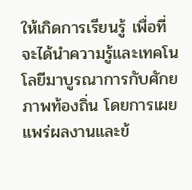ให้เกิดการเรียนรู้ เพื่อที่จะได้นำความรู้และเทคโนโลยีมาบูรณาการกับศักยภาพท้องถิ่น โดยการเผยแพร่ผลงานและข้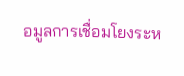อมูลการเชื่อมโยงระห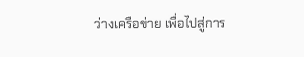ว่างเครือข่าย เพื่อไปสู่การ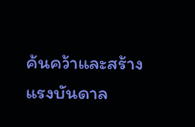ค้นคว้าและสร้างแรงบันดาล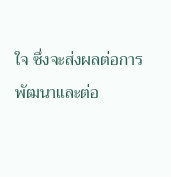ใจ ซึ่งจะส่งผลต่อการพัฒนาและต่อ